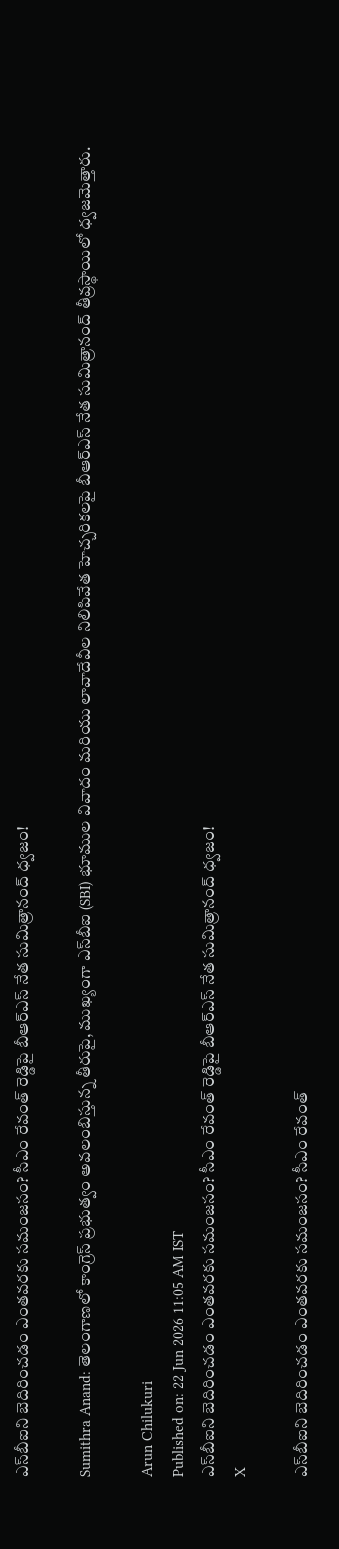ఎస్‌బీఐని బెదిరించడం ఎంతవరకు సమంజసం? సీఎం రేవంత్ రెడ్డిపై బీఆర్ఎస్ నేత సుమిత్రానంద్ ధ్వజం!

Sumithra Anand: తెలంగాణలో కాంగ్రెస్ ప్రభుత్వం అవలంబిస్తున్న తీరుపై, ముఖ్యంగా ఎస్‌బీఐ (SBI) భూముల వివాదం మరియు లావాదేవీల నిలిపివేత హెచ్చరికలపై బీఆర్ఎస్ నేత సుమిత్రానంద్ తీవ్రస్థాయిలో ధ్వజమెత్తారు.

Arun Chilukuri
Published on: 22 Jun 2026 11:05 AM IST
ఎస్‌బీఐని బెదిరించడం ఎంతవరకు సమంజసం? సీఎం రేవంత్ రెడ్డిపై బీఆర్ఎస్ నేత సుమిత్రానంద్ ధ్వజం!
X

ఎస్‌బీఐని బెదిరించడం ఎంతవరకు సమంజసం? సీఎం రేవంత్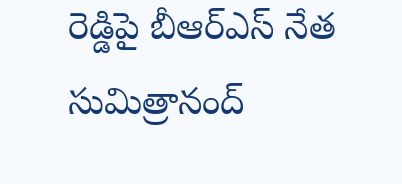రెడ్డిపై బీఆర్ఎస్ నేత సుమిత్రానంద్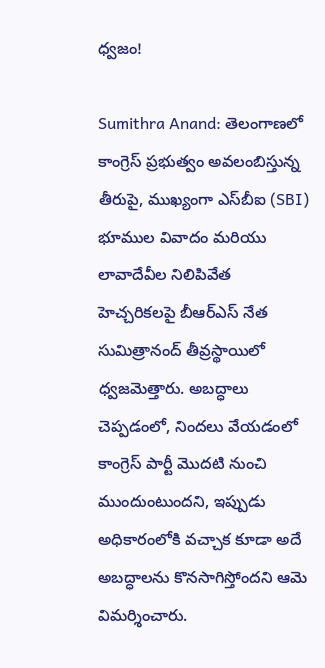ధ్వజం!

Sumithra Anand: తెలంగాణలో కాంగ్రెస్ ప్రభుత్వం అవలంబిస్తున్న తీరుపై, ముఖ్యంగా ఎస్‌బీఐ (SBI) భూముల వివాదం మరియు లావాదేవీల నిలిపివేత హెచ్చరికలపై బీఆర్ఎస్ నేత సుమిత్రానంద్ తీవ్రస్థాయిలో ధ్వజమెత్తారు. అబద్ధాలు చెప్పడంలో, నిందలు వేయడంలో కాంగ్రెస్ పార్టీ మొదటి నుంచి ముందుంటుందని, ఇప్పుడు అధికారంలోకి వచ్చాక కూడా అదే అబద్ధాలను కొనసాగిస్తోందని ఆమె విమర్శించారు.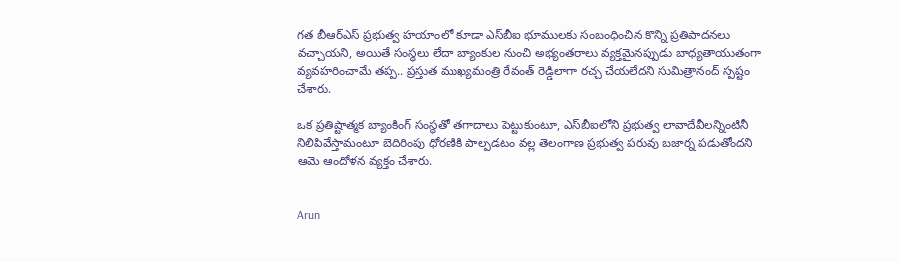గత బీఆర్ఎస్ ప్రభుత్వ హయాంలో కూడా ఎస్‌బీఐ భూములకు సంబంధించిన కొన్ని ప్రతిపాదనలు వచ్చాయని, అయితే సంస్థలు లేదా బ్యాంకుల నుంచి అభ్యంతరాలు వ్యక్తమైనప్పుడు బాధ్యతాయుతంగా వ్యవహరించామే తప్ప.. ప్రస్తుత ముఖ్యమంత్రి రేవంత్ రెడ్డిలాగా రచ్చ చేయలేదని సుమిత్రానంద్ స్పష్టం చేశారు.

ఒక ప్రతిష్టాత్మక బ్యాంకింగ్ సంస్థతో తగాదాలు పెట్టుకుంటూ, ఎస్‌బీఐలోని ప్రభుత్వ లావాదేవీలన్నింటినీ నిలిపివేస్తామంటూ బెదిరింపు ధోరణికి పాల్పడటం వల్ల తెలంగాణ ప్రభుత్వ పరువు బజార్న పడుతోందని ఆమె ఆందోళన వ్యక్తం చేశారు.


Arun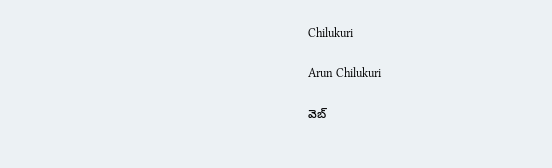Chilukuri

Arun Chilukuri

వెబ్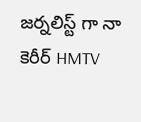జర్నలిస్ట్ గా నా కెరీర్ HMTV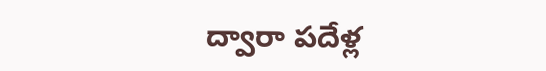ద్వారా పదేళ్ల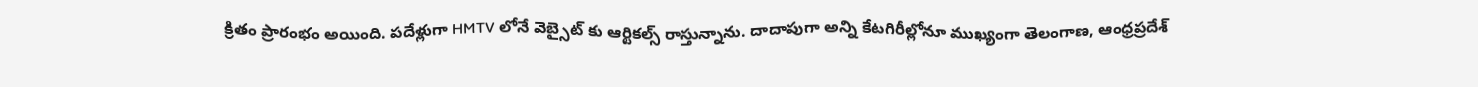క్రితం ప్రారంభం అయింది. పదేళ్లుగా HMTV లోనే వెబ్సైట్ కు ఆర్టికల్స్ రాస్తున్నాను. దాదాపుగా అన్ని కేటగిరీల్లోనూ ముఖ్యంగా తెలంగాణ, ఆంధ్రప్రదేశ్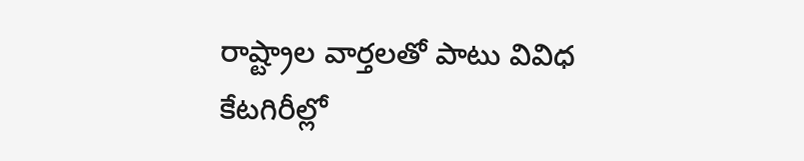రాష్ట్రాల వార్తలతో పాటు వివిధ కేటగిరీల్లో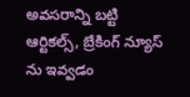అవసరాన్ని బట్టి ఆర్టికల్స్, బ్రేకింగ్ న్యూస్ ను ఇవ్వడం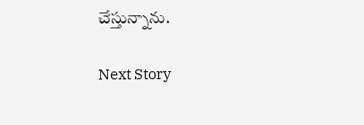చేస్తున్నాను.

Next Story